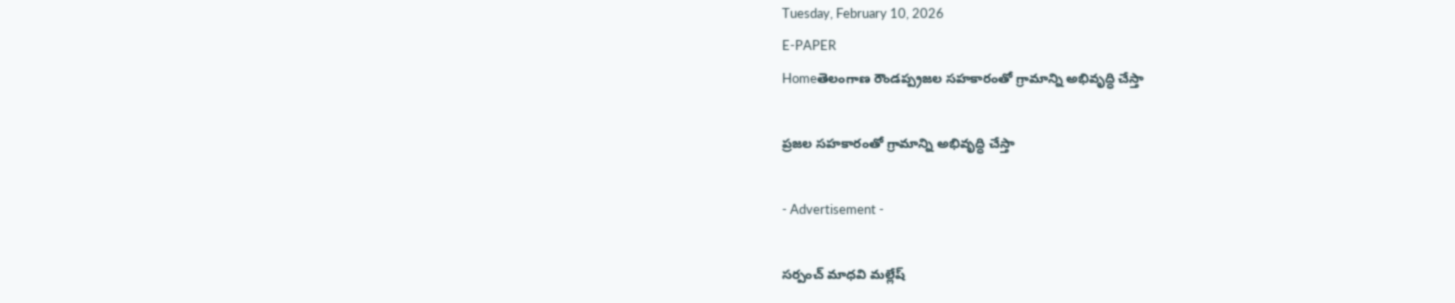Tuesday, February 10, 2026
E-PAPER
Homeతెలంగాణ రౌండప్ప్రజల సహకారంతో గ్రామాన్ని అభివృద్ధి చేస్తా

ప్రజల సహకారంతో గ్రామాన్ని అభివృద్ధి చేస్తా

- Advertisement -

సర్పంచ్ మాధవి మల్లేష్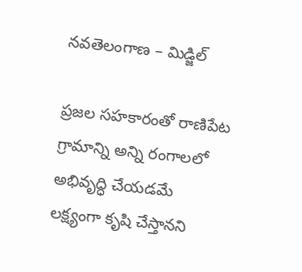నవతెలంగాణ – మిడ్జిల్

ప్రజల సహకారంతో రాణిపేట గ్రామాన్ని అన్ని రంగాలలో అభివృద్ధి చేయడమే లక్ష్యంగా కృషి చేస్తానని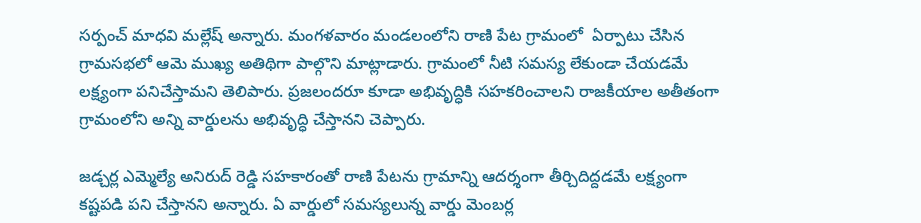సర్పంచ్ మాధవి మల్లేష్ అన్నారు. మంగళవారం మండలంలోని రాణి పేట గ్రామంలో  ఏర్పాటు చేసిన గ్రామసభలో ఆమె ముఖ్య అతిథిగా పాల్గొని మాట్లాడారు. గ్రామంలో నీటి సమస్య లేకుండా చేయడమే లక్ష్యంగా పనిచేస్తామని తెలిపారు. ప్రజలందరూ కూడా అభివృద్ధికి సహకరించాలని రాజకీయాల అతీతంగా గ్రామంలోని అన్ని వార్డులను అభివృద్ధి చేస్తానని చెప్పారు.

జడ్చర్ల ఎమ్మెల్యే అనిరుద్ రెడ్డి సహకారంతో రాణి పేటను గ్రామాన్ని ఆదర్శంగా తీర్చిదిద్దడమే లక్ష్యంగా కష్టపడి పని చేస్తానని అన్నారు. ఏ వార్డులో సమస్యలున్న వార్డు మెంబర్ల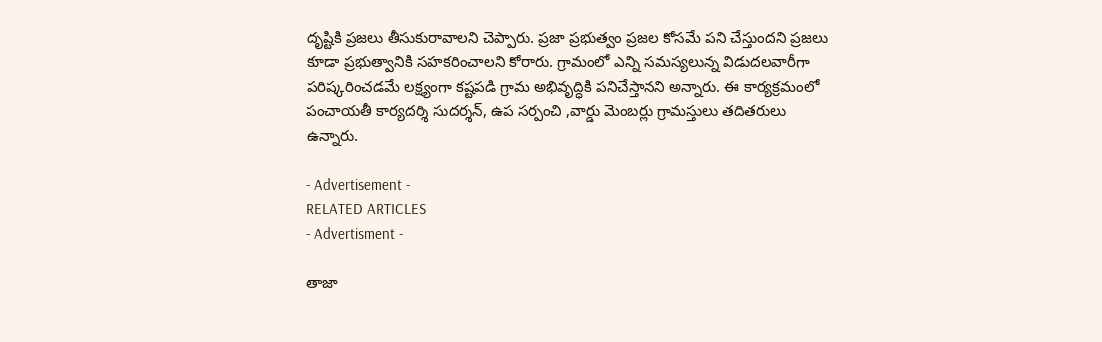దృష్టికి ప్రజలు తీసుకురావాలని చెప్పారు. ప్రజా ప్రభుత్వం ప్రజల కోసమే పని చేస్తుందని ప్రజలు కూడా ప్రభుత్వానికి సహకరించాలని కోరారు. గ్రామంలో ఎన్ని సమస్యలున్న విడుదలవారీగా పరిష్కరించడమే లక్ష్యంగా కష్టపడి గ్రామ అభివృద్ధికి పనిచేస్తానని అన్నారు. ఈ కార్యక్రమంలో పంచాయతీ కార్యదర్శి సుదర్శన్, ఉప సర్పంచి ,వార్డు మెంబర్లు గ్రామస్తులు తదితరులు ఉన్నారు.

- Advertisement -
RELATED ARTICLES
- Advertisment -

తాజా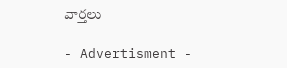వార్తలు

- Advertisment -